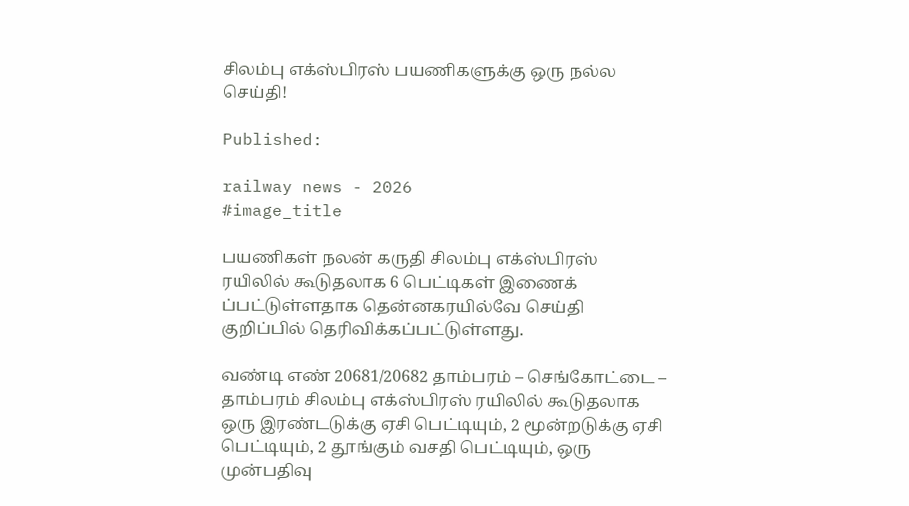சிலம்பு எக்ஸ்பிரஸ் பயணிகளுக்கு ஒரு நல்ல செய்தி!

Published:

railway news - 2026
#image_title

பயணிகள் நலன் கருதி சிலம்பு எக்ஸ்பிரஸ் ரயிலில் கூடுதலாக 6 பெட்டிகள் இணைக் ப்பட்டுள்ளதாக தென்னக‌ரயில்வே செய்தி குறிப்பில் தெரிவிக்கப்பட்டுள்ளது.

வண்டி எண் 20681/20682 தாம்பரம் – செங்கோட்டை – தாம்பரம் சிலம்பு எக்ஸ்பிரஸ் ரயிலில் கூடுதலாக ஒரு இரண்டடுக்கு ஏசி பெட்டியும், 2 மூன்றடுக்கு ஏசி பெட்டியும், 2 தூங்கும் வசதி பெட்டியும், ஒரு முன்பதிவு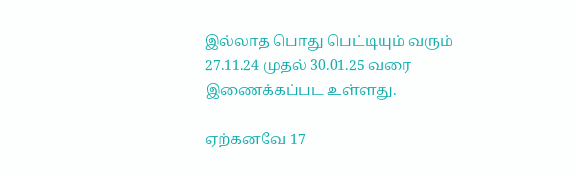இல்லாத பொது பெட்டியும் வரும் 27.11.24 முதல் 30.01.25 வரை இணைக்கப்பட உள்ளது.

ஏற்கனவே 17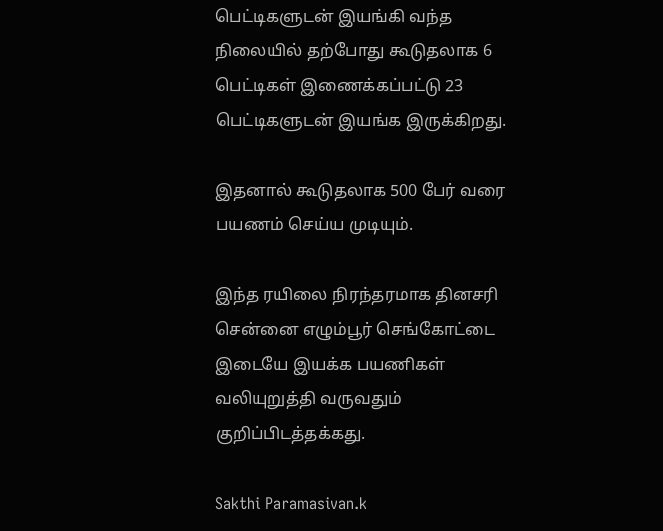பெட்டிகளுடன் இயங்கி வந்த நிலையில் தற்போது கூடுதலாக 6 பெட்டிகள் இணைக்கப்பட்டு 23 பெட்டிகளுடன் இயங்க இருக்கிறது.

இதனால் கூடுதலாக 500 பேர் வரை பயணம் செய்ய முடியும்.

இந்த ரயிலை நிரந்தரமாக தினசரி சென்னை எழும்பூர் செங்கோட்டை இடையே இயக்க பயணிகள் வலியுறுத்தி வருவதும் குறிப்பிடத்தக்கது.

Sakthi Paramasivan.k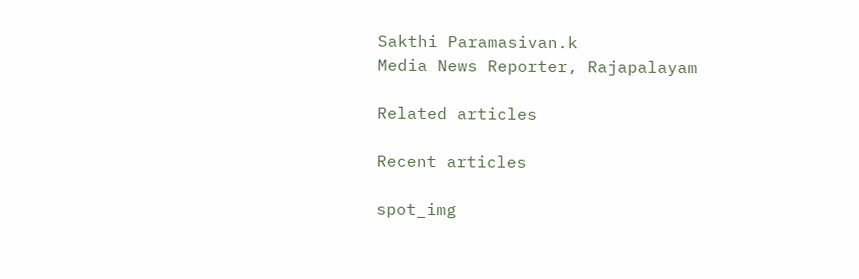Sakthi Paramasivan.k
Media News Reporter, Rajapalayam

Related articles

Recent articles

spot_img